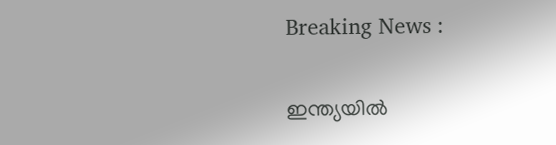Breaking News :

ഇന്ത്യയില്‍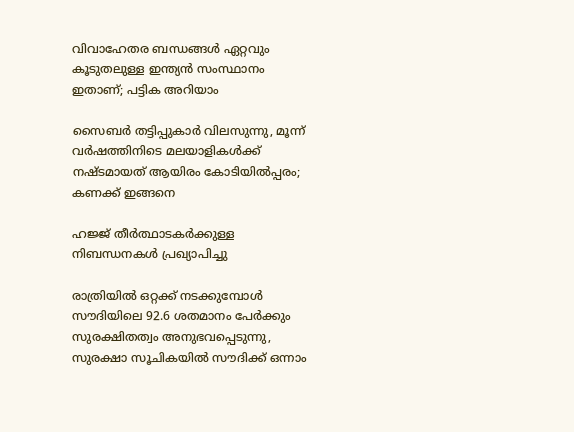വിവാഹേതര ബന്ധങ്ങള്‍ ഏറ്റവും കൂടുതലുള്ള ഇന്ത്യന്‍ സംസ്ഥാനം ഇതാണ്; പട്ടിക അറിയാം

സൈബര്‍ തട്ടിപ്പുകാര്‍ വിലസുന്നു, മൂന്ന് വര്‍ഷത്തിനിടെ മലയാളികള്‍ക്ക് നഷ്ടമായത് ആയിരം കോടിയില്‍പ്പരം; കണക്ക് ഇങ്ങനെ

ഹജ്ജ് തീർത്ഥാടകർക്കുള്ള നിബന്ധനകൾ പ്രഖ്യാപിച്ചു

രാത്രിയിൽ ഒറ്റക്ക് നടക്കുമ്പോൾ സൗദിയിലെ 92.6 ശതമാനം പേർക്കും സുരക്ഷിതത്വം അനുഭവപ്പെടുന്നു, സുരക്ഷാ സൂചികയിൽ സൗദിക്ക് ഒന്നാം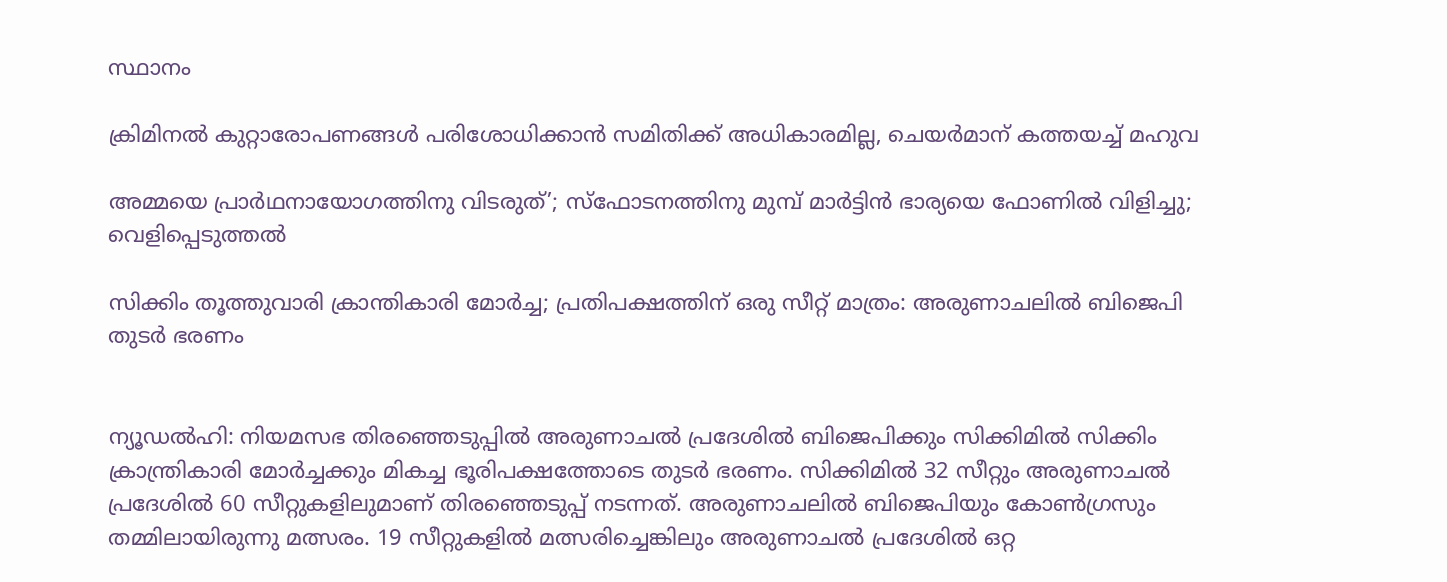സ്ഥാനം

ക്രിമിനല്‍ കുറ്റാരോപണങ്ങള്‍ പരിശോധിക്കാന്‍ സമിതിക്ക്‌ അധികാരമില്ല, ചെയര്‍മാന്‌ കത്തയച്ച് മഹുവ

അമ്മയെ പ്രാര്‍ഥനായോഗത്തിനു വിടരുത്’; സ്‌ഫോടനത്തിനു മുമ്പ് മാര്‍ട്ടിന്‍ ഭാര്യയെ ഫോണില്‍ വിളിച്ചു; വെളിപ്പെടുത്തല്‍

സിക്കിം തൂത്തുവാരി ക്രാന്തികാരി മോര്‍ച്ച; പ്രതിപക്ഷത്തിന് ഒരു സീറ്റ് മാത്രം: അരുണാചലില്‍ ബിജെപി തുടര്‍ ഭരണം


ന്യൂഡല്‍ഹി: നിയമസഭ തിരഞ്ഞെടുപ്പില്‍ അരുണാചല്‍ പ്രദേശില്‍ ബിജെപിക്കും സിക്കിമില്‍ സിക്കിം ക്രാന്ത്രികാരി മോര്‍ച്ചക്കും മികച്ച ഭൂരിപക്ഷത്തോടെ തുടര്‍ ഭരണം. സിക്കിമില്‍ 32 സീറ്റും അരുണാചല്‍ പ്രദേശില്‍ 60 സീറ്റുകളിലുമാണ് തിരഞ്ഞെടുപ്പ് നടന്നത്. അരുണാചലില്‍ ബിജെപിയും കോണ്‍ഗ്രസും തമ്മിലായിരുന്നു മത്സരം. 19 സീറ്റുകളില്‍ മത്സരിച്ചെങ്കിലും അരുണാചല്‍ പ്രദേശില്‍ ഒറ്റ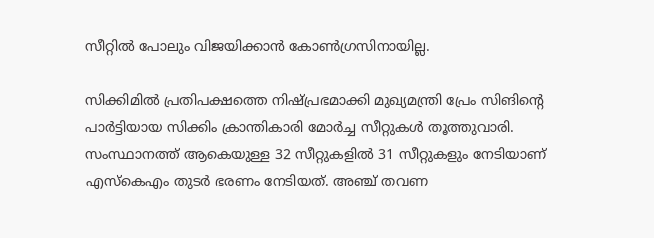സീറ്റില്‍ പോലും വിജയിക്കാന്‍ കോണ്‍ഗ്രസിനായില്ല.

സിക്കിമില്‍ പ്രതിപക്ഷത്തെ നിഷ്പ്രഭമാക്കി മുഖ്യമന്ത്രി പ്രേം സിങിന്റെ പാര്‍ട്ടിയായ സിക്കിം ക്രാന്തികാരി മോര്‍ച്ച സീറ്റുകള്‍ തൂത്തുവാരി. സംസ്ഥാനത്ത് ആകെയുള്ള 32 സീറ്റുകളില്‍ 31 സീറ്റുകളും നേടിയാണ് എസ്‌കെഎം തുടര്‍ ഭരണം നേടിയത്. അഞ്ച് തവണ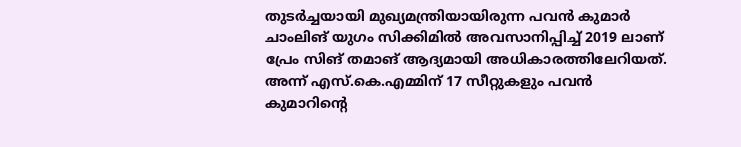തുടര്‍ച്ചയായി മുഖ്യമന്ത്രിയായിരുന്ന പവന്‍ കുമാര്‍ ചാംലിങ് യുഗം സിക്കിമില്‍ അവസാനിപ്പിച്ച് 2019 ലാണ് പ്രേം സിങ് തമാങ് ആദ്യമായി അധികാരത്തിലേറിയത്. അന്ന് എസ്.കെ.എമ്മിന് 17 സീറ്റുകളും പവന്‍ കുമാറിന്റെ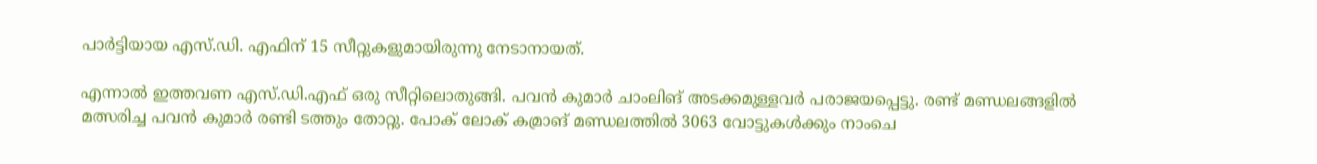പാര്‍ട്ടിയായ എസ്.ഡി. എഫിന് 15 സീറ്റുകളുമായിരുന്നു നേടാനായത്.

എന്നാല്‍ ഇത്തവണ എസ്.ഡി.എഫ് ഒരു സീറ്റിലൊതുങ്ങി. പവന്‍ കുമാര്‍ ചാംലിങ് അടക്കമുള്ളവര്‍ പരാജയപ്പെട്ടു. രണ്ട് മണ്ഡലങ്ങളില്‍ മത്സരിച്ച പവന്‍ കുമാര്‍ രണ്ടി ടത്തും തോറ്റു. പോക് ലോക് കമ്രാങ് മണ്ഡലത്തില്‍ 3063 വോട്ടുകള്‍ക്കും നാംചെ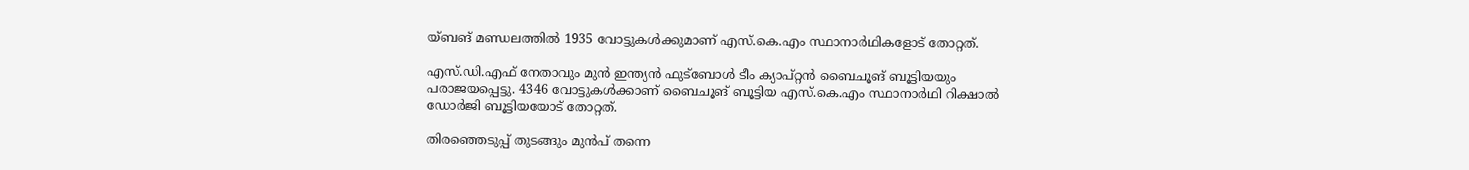യ്ബങ് മണ്ഡലത്തില്‍ 1935 വോട്ടുകള്‍ക്കുമാണ് എസ്.കെ.എം സ്ഥാനാര്‍ഥികളോട് തോറ്റത്.

എസ്.ഡി.എഫ് നേതാവും മുന്‍ ഇന്ത്യന്‍ ഫുട്‌ബോള്‍ ടീം ക്യാപ്റ്റന്‍ ബൈചൂങ് ബൂട്ടിയയും പരാജയപ്പെട്ടു. 4346 വോട്ടുകള്‍ക്കാണ് ബൈചൂങ് ബൂട്ടിയ എസ്.കെ.എം സ്ഥാനാര്‍ഥി റിക്ഷാല്‍ ഡോര്‍ജി ബൂട്ടിയയോട് തോറ്റത്.

തിരഞ്ഞെടുപ്പ് തുടങ്ങും മുന്‍പ് തന്നെ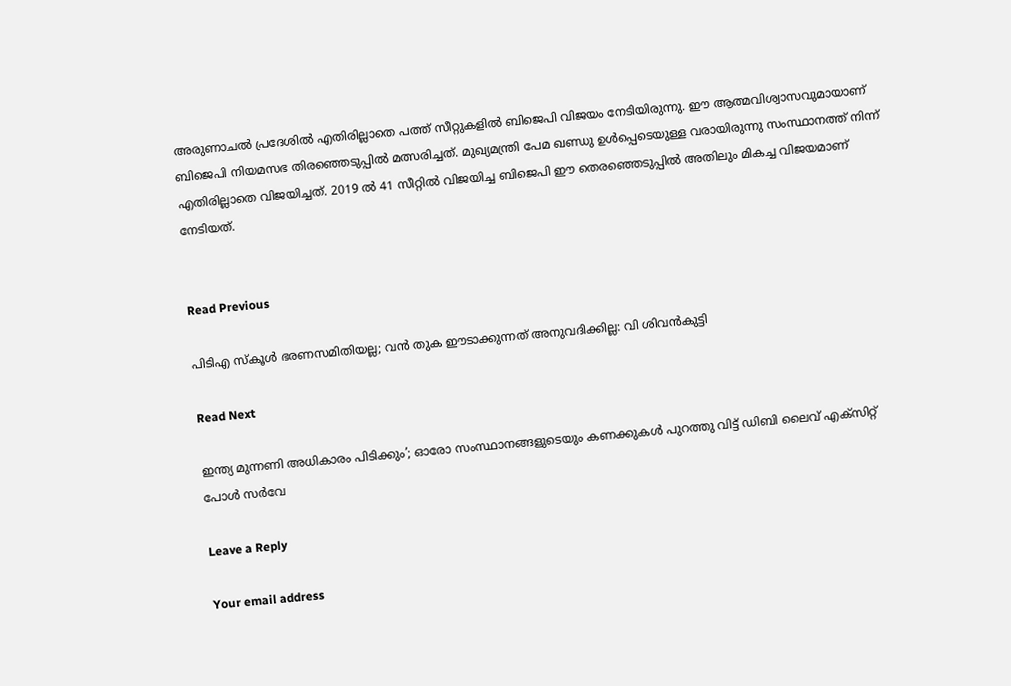അരുണാചല്‍ പ്രദേശില്‍ എതിരില്ലാതെ പത്ത് സീറ്റുകളില്‍ ബിജെപി വിജയം നേടിയിരുന്നു. ഈ ആത്മവിശ്വാസവുമായാണ് ബിജെപി നിയമസഭ തിരഞ്ഞെടുപ്പില്‍ മത്സരിച്ചത്. മുഖ്യമന്ത്രി പേമ ഖണ്ഡു ഉള്‍പ്പെടെയുള്ള വരായിരുന്നു സംസ്ഥാനത്ത് നിന്ന് എതിരില്ലാതെ വിജയിച്ചത്. 2019 ല്‍ 41 സീറ്റില്‍ വിജയിച്ച ബിജെപി ഈ തെരഞ്ഞെടുപ്പില്‍ അതിലും മികച്ച വിജയമാണ് നേടിയത്.


Read Previous

പിടിഎ സ്‌കൂള്‍ ഭരണസമിതിയല്ല; വന്‍ തുക ഈടാക്കുന്നത് അനുവദിക്കില്ല: വി ശിവന്‍കുട്ടി

Read Next

ഇന്ത്യ മുന്നണി അധികാരം പിടിക്കും’; ഓരോ സംസ്ഥാനങ്ങളുടെയും കണക്കുകള്‍ പുറത്തു വിട്ട് ഡിബി ലൈവ് എക്‌സിറ്റ് പോള്‍ സര്‍വേ

Leave a Reply

Your email address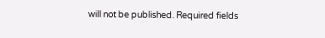will not be published. Required fields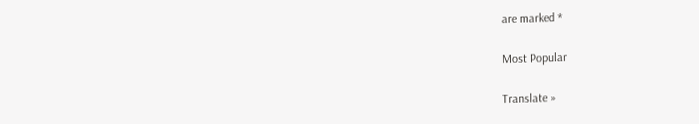are marked *

Most Popular

Translate »